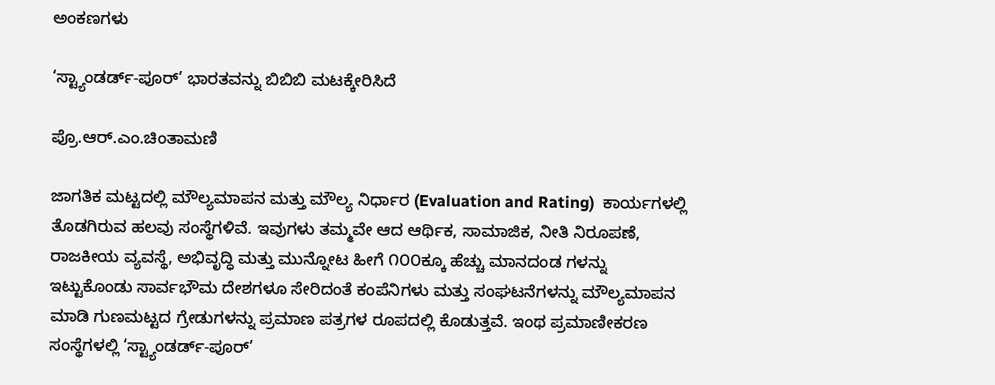ಅಂಕಣಗಳು

‘ಸ್ಟ್ಯಾಂಡರ್ಡ್-ಪೂರ್’ ಭಾರತವನ್ನು ಬಿಬಿಬಿ ಮಟಕ್ಕೇರಿಸಿದೆ

ಪ್ರೊ.ಆರ್.ಎಂ.ಚಿಂತಾಮಣಿ

ಜಾಗತಿಕ ಮಟ್ಟದಲ್ಲಿ ಮೌಲ್ಯಮಾಪನ ಮತ್ತು ಮೌಲ್ಯ ನಿರ್ಧಾರ (Evaluation and Rating)  ಕಾರ್ಯಗಳಲ್ಲಿ ತೊಡಗಿರುವ ಹಲವು ಸಂಸ್ಥೆಗಳಿವೆ. ಇವುಗಳು ತಮ್ಮವೇ ಆದ ಆರ್ಥಿಕ, ಸಾಮಾಜಿಕ, ನೀತಿ ನಿರೂಪಣೆ, ರಾಜಕೀಯ ವ್ಯವಸ್ಥೆ, ಅಭಿವೃದ್ಧಿ ಮತ್ತು ಮುನ್ನೋಟ ಹೀಗೆ ೧೦೦ಕ್ಕೂ ಹೆಚ್ಚು ಮಾನದಂಡ ಗಳನ್ನು ಇಟ್ಟುಕೊಂಡು ಸಾರ್ವಭೌಮ ದೇಶಗಳೂ ಸೇರಿದಂತೆ ಕಂಪೆನಿಗಳು ಮತ್ತು ಸಂಘಟನೆಗಳನ್ನು ಮೌಲ್ಯಮಾಪನ ಮಾಡಿ ಗುಣಮಟ್ಟದ ಗ್ರೇಡುಗಳನ್ನು ಪ್ರಮಾಣ ಪತ್ರಗಳ ರೂಪದಲ್ಲಿ ಕೊಡುತ್ತವೆ. ಇಂಥ ಪ್ರಮಾಣೀಕರಣ ಸಂಸ್ಥೆಗಳಲ್ಲಿ ‘ಸ್ಟ್ಯಾಂಡರ್ಡ್-ಪೂರ್’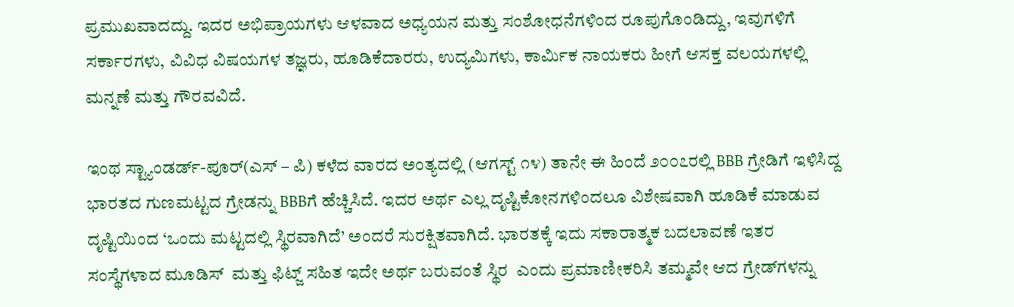ಪ್ರಮುಖವಾದದ್ದು. ಇದರ ಅಭಿಪ್ರಾಯಗಳು ಆಳವಾದ ಅಧ್ಯಯನ ಮತ್ತು ಸಂಶೋಧನೆಗಳಿಂದ ರೂಪುಗೊಂಡಿದ್ದು, ಇವುಗಳಿಗೆ ಸರ್ಕಾರಗಳು, ವಿವಿಧ ವಿಷಯಗಳ ತಜ್ಞರು, ಹೂಡಿಕೆದಾರರು, ಉದ್ಯಮಿಗಳು, ಕಾರ್ಮಿಕ ನಾಯಕರು ಹೀಗೆ ಆಸಕ್ತ ವಲಯಗಳಲ್ಲಿ ಮನ್ನಣೆ ಮತ್ತು ಗೌರವವಿದೆ.

ಇಂಥ ಸ್ಟ್ಯಾಂಡರ್ಡ್-ಪೂರ್(ಎಸ್ – ಪಿ) ಕಳೆದ ವಾರದ ಅಂತ್ಯದಲ್ಲಿ (ಆಗಸ್ಟ್ ೧೪) ತಾನೇ ಈ ಹಿಂದೆ ೨೦೦೭ರಲ್ಲಿ BBB ಗ್ರೇಡಿಗೆ ಇಳಿಸಿದ್ದ ಭಾರತದ ಗುಣಮಟ್ಟದ ಗ್ರೇಡನ್ನು BBBಗೆ ಹೆಚ್ಚಿಸಿದೆ. ಇದರ ಅರ್ಥ ಎಲ್ಲ ದೃಷ್ಟಿಕೋನಗಳಿಂದಲೂ ವಿಶೇಷವಾಗಿ ಹೂಡಿಕೆ ಮಾಡುವ ದೃಷ್ಟಿಯಿಂದ ‘ಒಂದು ಮಟ್ಟದಲ್ಲಿ ಸ್ಥಿರವಾಗಿದೆ’ ಅಂದರೆ ಸುರಕ್ಷಿತವಾಗಿದೆ. ಭಾರತಕ್ಕೆ ಇದು ಸಕಾರಾತ್ಮಕ ಬದಲಾವಣೆ ಇತರ ಸಂಸ್ಥೆಗಳಾದ ಮೂಡಿಸ್  ಮತ್ತು ಫಿಟ್ಜ್ ಸಹಿತ ಇದೇ ಅರ್ಥ ಬರುವಂತೆ ಸ್ಥಿರ  ಎಂದು ಪ್ರಮಾಣೀಕರಿಸಿ ತಮ್ಮವೇ ಆದ ಗ್ರೇಡ್‌ಗಳನ್ನು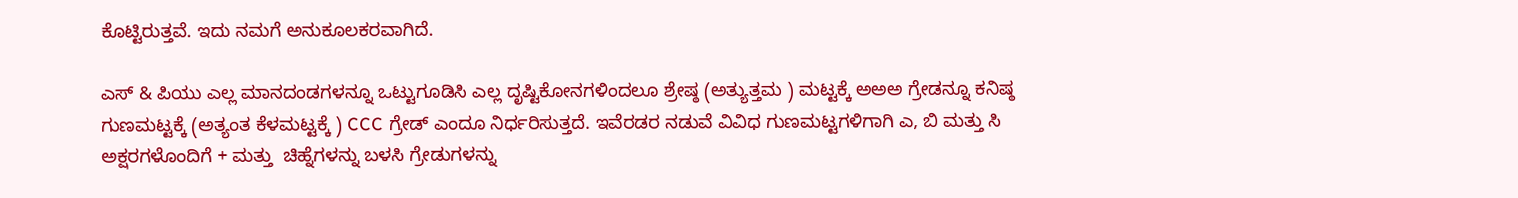ಕೊಟ್ಟಿರುತ್ತವೆ. ಇದು ನಮಗೆ ಅನುಕೂಲಕರವಾಗಿದೆ.

ಎಸ್ & ಪಿಯು ಎಲ್ಲ ಮಾನದಂಡಗಳನ್ನೂ ಒಟ್ಟುಗೂಡಿಸಿ ಎಲ್ಲ ದೃಷ್ಟಿಕೋನಗಳಿಂದಲೂ ಶ್ರೇಷ್ಠ (ಅತ್ಯುತ್ತಮ ) ಮಟ್ಟಕ್ಕೆ ಅಅಅ ಗ್ರೇಡನ್ನೂ ಕನಿಷ್ಠ ಗುಣಮಟ್ಟಕ್ಕೆ (ಅತ್ಯಂತ ಕೆಳಮಟ್ಟಕ್ಕೆ ) CCC ಗ್ರೇಡ್ ಎಂದೂ ನಿರ್ಧರಿಸುತ್ತದೆ. ಇವೆರಡರ ನಡುವೆ ವಿವಿಧ ಗುಣಮಟ್ಟಗಳಿಗಾಗಿ ಎ, ಬಿ ಮತ್ತು ಸಿ ಅಕ್ಷರಗಳೊಂದಿಗೆ + ಮತ್ತು  ಚಿಹ್ನೆಗಳನ್ನು ಬಳಸಿ ಗ್ರೇಡುಗಳನ್ನು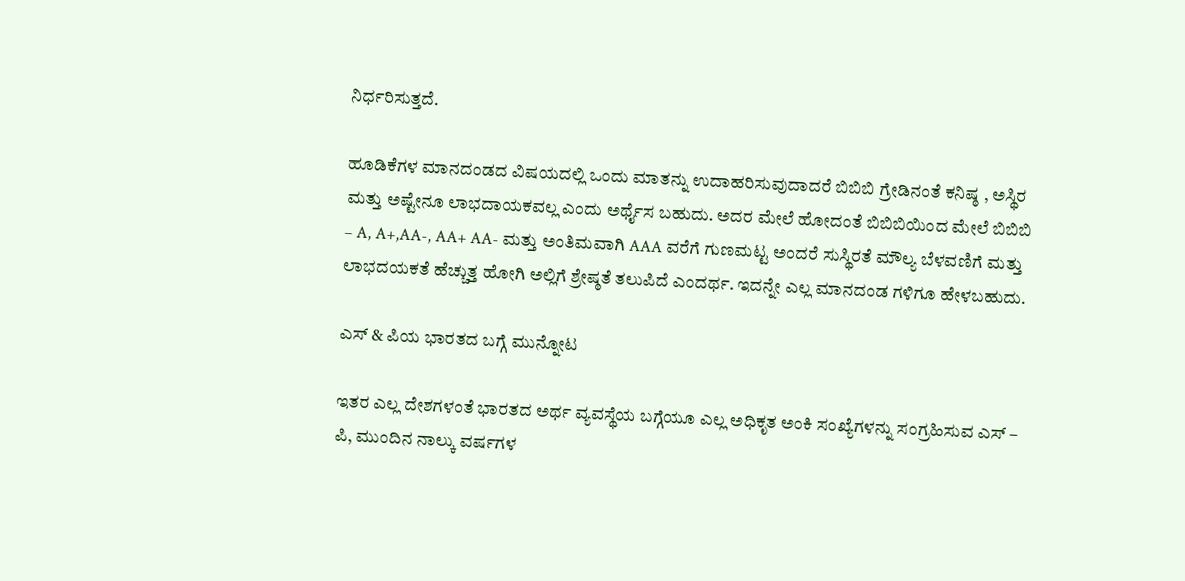ನಿರ್ಧರಿಸುತ್ತದೆ.

ಹೂಡಿಕೆಗಳ ಮಾನದಂಡದ ವಿಷಯದಲ್ಲಿ ಒಂದು ಮಾತನ್ನು ಉದಾಹರಿಸುವುದಾದರೆ ಬಿಬಿಬಿ ಗ್ರೇಡಿನಂತೆ ಕನಿಷ್ಠ , ಅಸ್ಥಿರ ಮತ್ತು ಅಷ್ಟೇನೂ ಲಾಭದಾಯಕವಲ್ಲ ಎಂದು ಅರ್ಥೈಸ ಬಹುದು. ಅದರ ಮೇಲೆ ಹೋದಂತೆ ಬಿಬಿಬಿಯಿಂದ ಮೇಲೆ ಬಿಬಿಬಿ – A, A+,AA-, AA+ AA- ಮತ್ತು ಅಂತಿಮವಾಗಿ AAA ವರೆಗೆ ಗುಣಮಟ್ಟ ಅಂದರೆ ಸುಸ್ಥಿರತೆ ಮೌಲ್ಯ ಬೆಳವಣಿಗೆ ಮತ್ತು ಲಾಭದಯಕತೆ ಹೆಚ್ಚುತ್ತ ಹೋಗಿ ಅಲ್ಲಿಗೆ ಶ್ರೇಷ್ಠತೆ ತಲುಪಿದೆ ಎಂದರ್ಥ. ಇದನ್ನೇ ಎಲ್ಲ ಮಾನದಂಡ ಗಳಿಗೂ ಹೇಳಬಹುದು.

ಎಸ್ & ಪಿಯ ಭಾರತದ ಬಗ್ಗೆ ಮುನ್ನೋಟ

ಇತರ ಎಲ್ಲ ದೇಶಗಳಂತೆ ಭಾರತದ ಅರ್ಥ ವ್ಯವಸ್ಥೆಯ ಬಗ್ಗೆಯೂ ಎಲ್ಲ ಅಧಿಕೃತ ಅಂಕಿ ಸಂಖ್ಯೆಗಳನ್ನು ಸಂಗ್ರಹಿಸುವ ಎಸ್ – ಪಿ, ಮುಂದಿನ ನಾಲ್ಕು ವರ್ಷಗಳ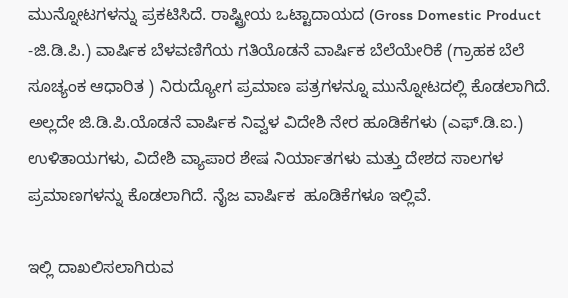ಮುನ್ನೋಟಗಳನ್ನು ಪ್ರಕಟಿಸಿದೆ. ರಾಷ್ಟ್ರೀಯ ಒಟ್ಟಾದಾಯದ (Gross Domestic Product -ಜಿ.ಡಿ.ಪಿ.) ವಾರ್ಷಿಕ ಬೆಳವಣಿಗೆಯ ಗತಿಯೊಡನೆ ವಾರ್ಷಿಕ ಬೆಲೆಯೇರಿಕೆ (ಗ್ರಾಹಕ ಬೆಲೆ ಸೂಚ್ಯಂಕ ಆಧಾರಿತ ) ನಿರುದ್ಯೋಗ ಪ್ರಮಾಣ ಪತ್ರಗಳನ್ನೂ ಮುನ್ನೋಟದಲ್ಲಿ ಕೊಡಲಾಗಿದೆ. ಅಲ್ಲದೇ ಜಿ.ಡಿ.ಪಿ.ಯೊಡನೆ ವಾರ್ಷಿಕ ನಿವ್ವಳ ವಿದೇಶಿ ನೇರ ಹೂಡಿಕೆಗಳು (ಎಫ್.ಡಿ.ಐ.) ಉಳಿತಾಯಗಳು, ವಿದೇಶಿ ವ್ಯಾಪಾರ ಶೇಷ ನಿರ್ಯಾತಗಳು ಮತ್ತು ದೇಶದ ಸಾಲಗಳ ಪ್ರಮಾಣಗಳನ್ನು ಕೊಡಲಾಗಿದೆ. ನೈಜ ವಾರ್ಷಿಕ  ಹೂಡಿಕೆಗಳೂ ಇಲ್ಲಿವೆ.

ಇಲ್ಲಿ ದಾಖಲಿಸಲಾಗಿರುವ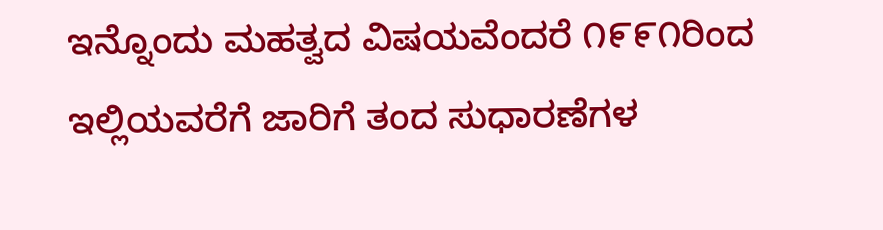ಇನ್ನೊಂದು ಮಹತ್ವದ ವಿಷಯವೆಂದರೆ ೧೯೯೧ರಿಂದ ಇಲ್ಲಿಯವರೆಗೆ ಜಾರಿಗೆ ತಂದ ಸುಧಾರಣೆಗಳ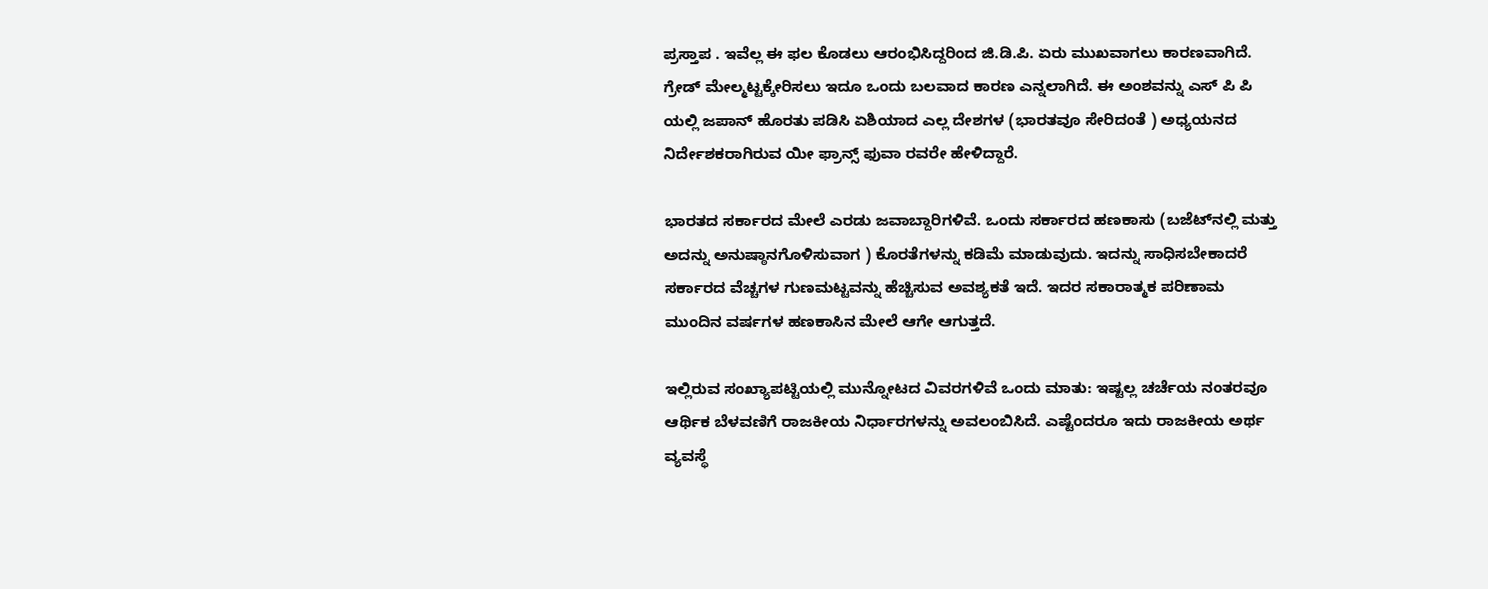ಪ್ರಸ್ತಾಪ . ಇವೆಲ್ಲ ಈ ಫಲ ಕೊಡಲು ಆರಂಭಿಸಿದ್ದರಿಂದ ಜಿ.ಡಿ.ಪಿ. ಏರು ಮುಖವಾಗಲು ಕಾರಣವಾಗಿದೆ. ಗ್ರೇಡ್ ಮೇಲ್ಮಟ್ಟಕ್ಕೇರಿಸಲು ಇದೂ ಒಂದು ಬಲವಾದ ಕಾರಣ ಎನ್ನಲಾಗಿದೆ. ಈ ಅಂಶವನ್ನು ಎಸ್ ಪಿ ಪಿ ಯಲ್ಲಿ ಜಪಾನ್ ಹೊರತು ಪಡಿಸಿ ಏಶಿಯಾದ ಎಲ್ಲ ದೇಶಗಳ (ಭಾರತವೂ ಸೇರಿದಂತೆ ) ಅಧ್ಯಯನದ ನಿರ್ದೇಶಕರಾಗಿರುವ ಯೀ ಫ್ರಾನ್ಸ್ ಫುವಾ ರವರೇ ಹೇಳಿದ್ದಾರೆ.

ಭಾರತದ ಸರ್ಕಾರದ ಮೇಲೆ ಎರಡು ಜವಾಬ್ದಾರಿಗಳಿವೆ. ಒಂದು ಸರ್ಕಾರದ ಹಣಕಾಸು (ಬಜೆಟ್‌ನಲ್ಲಿ ಮತ್ತು ಅದನ್ನು ಅನುಷ್ಠಾನಗೊಳಿಸುವಾಗ ) ಕೊರತೆಗಳನ್ನು ಕಡಿಮೆ ಮಾಡುವುದು. ಇದನ್ನು ಸಾಧಿಸಬೇಕಾದರೆ ಸರ್ಕಾರದ ವೆಚ್ಚಗಳ ಗುಣಮಟ್ಟವನ್ನು ಹೆಚ್ಚಿಸುವ ಅವಶ್ಯಕತೆ ಇದೆ. ಇದರ ಸಕಾರಾತ್ಮಕ ಪರಿಣಾಮ ಮುಂದಿನ ವರ್ಷಗಳ ಹಣಕಾಸಿನ ಮೇಲೆ ಆಗೇ ಆಗುತ್ತದೆ.

ಇಲ್ಲಿರುವ ಸಂಖ್ಯಾಪಟ್ಟಿಯಲ್ಲಿ ಮುನ್ನೋಟದ ವಿವರಗಳಿವೆ ಒಂದು ಮಾತು: ಇಷ್ಟಲ್ಲ ಚರ್ಚೆಯ ನಂತರವೂ ಆರ್ಥಿಕ ಬೆಳವಣಿಗೆ ರಾಜಕೀಯ ನಿರ್ಧಾರಗಳನ್ನು ಅವಲಂಬಿಸಿದೆ. ಎಷ್ಟೆಂದರೂ ಇದು ರಾಜಕೀಯ ಅರ್ಥ ವ್ಯವಸ್ಥೆ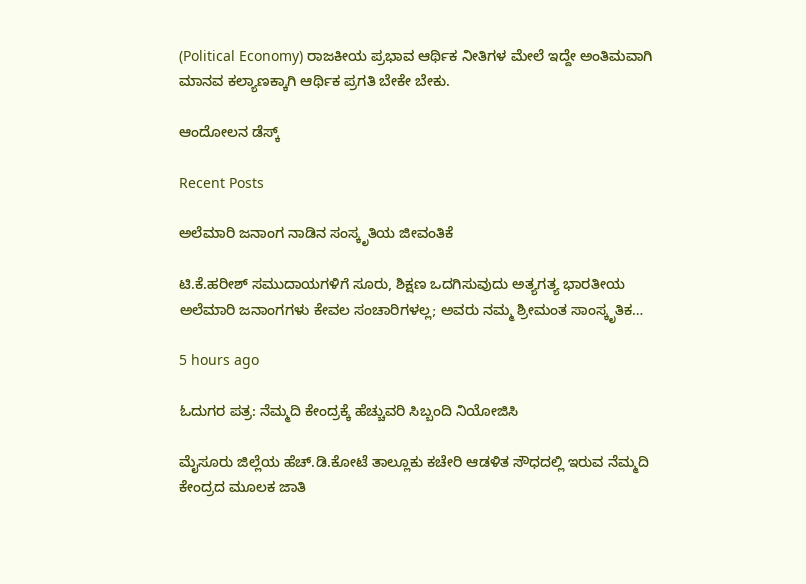(Political Economy) ರಾಜಕೀಯ ಪ್ರಭಾವ ಆರ್ಥಿಕ ನೀತಿಗಳ ಮೇಲೆ ಇದ್ದೇ ಅಂತಿಮವಾಗಿ ಮಾನವ ಕಲ್ಯಾಣಕ್ಕಾಗಿ ಆರ್ಥಿಕ ಪ್ರಗತಿ ಬೇಕೇ ಬೇಕು.

ಆಂದೋಲನ ಡೆಸ್ಕ್

Recent Posts

ಅಲೆಮಾರಿ ಜನಾಂಗ ನಾಡಿನ ಸಂಸ್ಕೃತಿಯ ಜೀವಂತಿಕೆ

ಟಿ.ಕೆ.ಹರೀಶ್ ಸಮುದಾಯಗಳಿಗೆ ಸೂರು, ಶಿಕ್ಷಣ ಒದಗಿಸುವುದು ಅತ್ಯಗತ್ಯ ಭಾರತೀಯ ಅಲೆಮಾರಿ ಜನಾಂಗಗಳು ಕೇವಲ ಸಂಚಾರಿಗಳಲ್ಲ; ಅವರು ನಮ್ಮ ಶ್ರೀಮಂತ ಸಾಂಸ್ಕೃತಿಕ…

5 hours ago

ಓದುಗರ ಪತ್ರ: ನೆಮ್ಮದಿ ಕೇಂದ್ರಕ್ಕೆ ಹೆಚ್ಚುವರಿ ಸಿಬ್ಬಂದಿ ನಿಯೋಜಿಸಿ

ಮೈಸೂರು ಜಿಲ್ಲೆಯ ಹೆಚ್.ಡಿ.ಕೋಟೆ ತಾಲ್ಲೂಕು ಕಚೇರಿ ಆಡಳಿತ ಸೌಧದಲ್ಲಿ ಇರುವ ನೆಮ್ಮದಿ ಕೇಂದ್ರದ ಮೂಲಕ ಜಾತಿ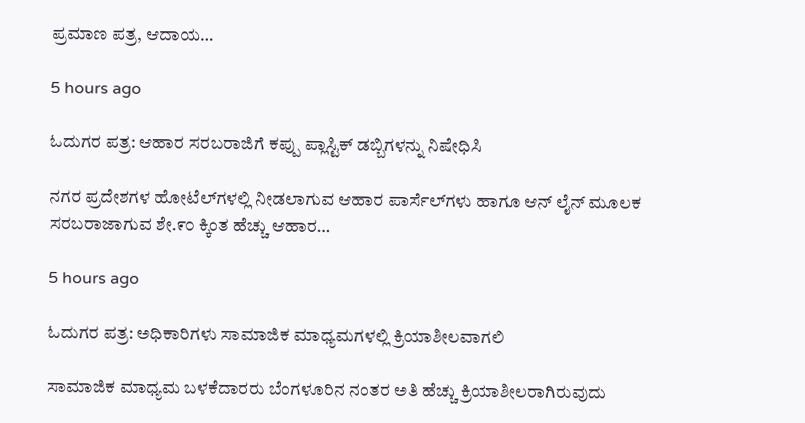ಪ್ರಮಾಣ ಪತ್ರ, ಆದಾಯ…

5 hours ago

ಓದುಗರ ಪತ್ರ: ಆಹಾರ ಸರಬರಾಜಿಗೆ ಕಪ್ಪು ಪ್ಲಾಸ್ಟಿಕ್ ಡಬ್ಬಿಗಳನ್ನು ನಿಷೇಧಿಸಿ

ನಗರ ಪ್ರದೇಶಗಳ ಹೋಟೆಲ್‌ಗಳಲ್ಲಿ ನೀಡಲಾಗುವ ಆಹಾರ ಪಾರ್ಸೆಲ್‌ಗಳು ಹಾಗೂ ಆನ್ ಲೈನ್ ಮೂಲಕ ಸರಬರಾಜಾಗುವ ಶೇ.೯೦ ಕ್ಕಿಂತ ಹೆಚ್ಚು ಆಹಾರ…

5 hours ago

ಓದುಗರ ಪತ್ರ: ಅಧಿಕಾರಿಗಳು ಸಾಮಾಜಿಕ ಮಾಧ್ಯಮಗಳಲ್ಲಿ ಕ್ರಿಯಾಶೀಲವಾಗಲಿ

ಸಾಮಾಜಿಕ ಮಾಧ್ಯಮ ಬಳಕೆದಾರರು ಬೆಂಗಳೂರಿನ ನಂತರ ಅತಿ ಹೆಚ್ಚು ಕ್ರಿಯಾಶೀಲರಾಗಿರುವುದು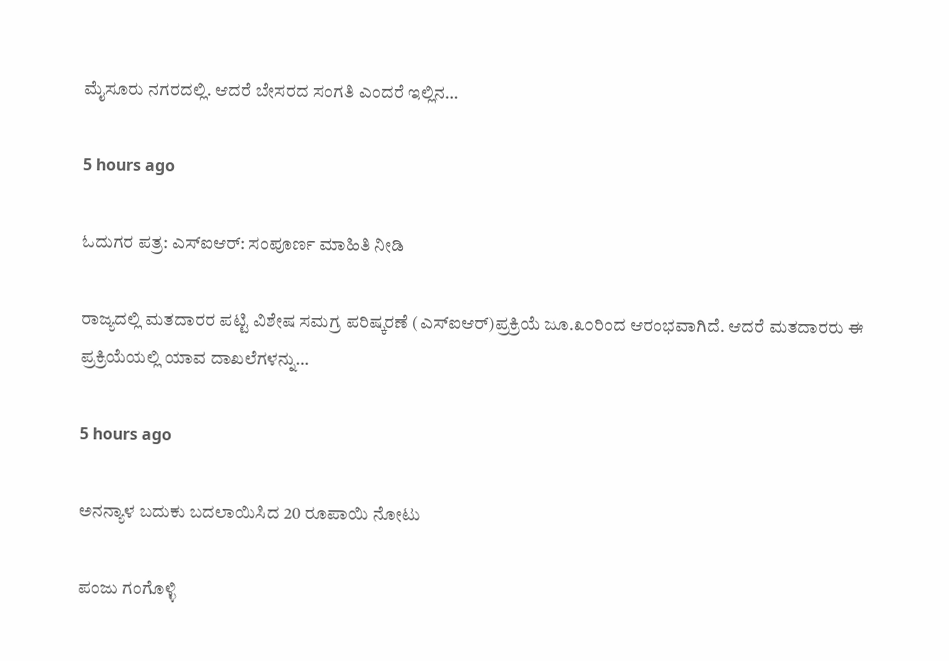ಮೈಸೂರು ನಗರದಲ್ಲಿ. ಆದರೆ ಬೇಸರದ ಸಂಗತಿ ಎಂದರೆ ಇಲ್ಲಿನ…

5 hours ago

ಓದುಗರ ಪತ್ರ: ಎಸ್‌ಐಆರ್: ಸಂಪೂರ್ಣ ಮಾಹಿತಿ ನೀಡಿ

ರಾಜ್ಯದಲ್ಲಿ ಮತದಾರರ ಪಟ್ಟಿ ವಿಶೇಷ ಸಮಗ್ರ ಪರಿಷ್ಕರಣೆ (ಎಸ್ಐಆರ್)ಪ್ರಕ್ರಿಯೆ ಜೂ.೩೦ರಿಂದ ಆರಂಭವಾಗಿದೆ. ಆದರೆ ಮತದಾರರು ಈ ಪ್ರಕ್ರಿಯೆಯಲ್ಲಿ ಯಾವ ದಾಖಲೆಗಳನ್ನು…

5 hours ago

ಅನನ್ಯಾಳ ಬದುಕು ಬದಲಾಯಿಸಿದ 20 ರೂಪಾಯಿ ನೋಟು

ಪಂಜು ಗಂಗೊಳ್ಳಿ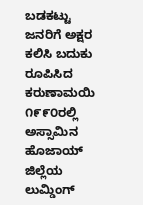ಬಡಕಟ್ಟು ಜನರಿಗೆ ಅಕ್ಷರ ಕಲಿಸಿ ಬದುಕು ರೂಪಿಸಿದ ಕರುಣಾಮಯಿ ೧೯೯೦ರಲ್ಲಿ ಅಸ್ಸಾಮಿನ ಹೊಜಾಯ್ ಜಿಲ್ಲೆಯ ಲುಮ್ಡಿಂಗ್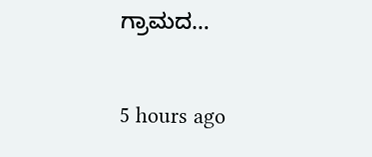ಗ್ರಾಮದ…

5 hours ago